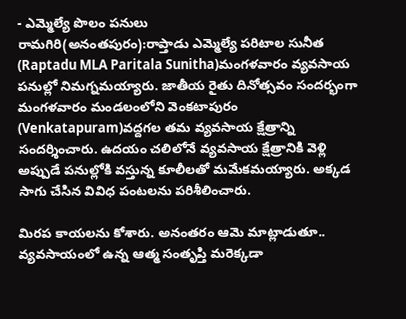- ఎమ్మెల్యే పొలం పనులు
రామగిరి(అనంతపురం):రాప్తాడు ఎమ్మెల్యే పరిటాల సునీత (Raptadu MLA Paritala Sunitha)మంగళవారం వ్యవసాయ పనుల్లో నిమగ్నమయ్యారు. జాతీయ రైతు దినోత్సవం సందర్భంగా మంగళవారం మండలంలోని వెంకటాపురం (Venkatapuram)వద్దగల తమ వ్యవసాయ క్షేత్రాన్ని సందర్శించారు. ఉదయం చలిలోనే వ్యవసాయ క్షేత్రానికి వెళ్లి అప్పుడే పనుల్లోకి వస్తున్న కూలీలతో మమేకమయ్యారు. అక్కడ సాగు చేసిన వివిధ పంటలను పరిశీలించారు.

మిరప కాయలను కోశారు. అనంతరం ఆమె మాట్లాడుతూ.. వ్యవసాయంలో ఉన్న ఆత్మ సంతృప్తి మరెక్కడా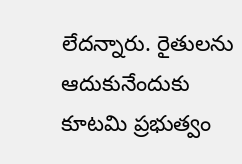లేదన్నారు. రైతులను ఆదుకునేందుకు కూటమి ప్రభుత్వం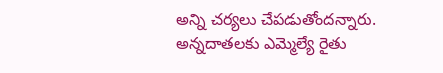అన్ని చర్యలు చేపడుతోందన్నారు. అన్నదాతలకు ఎమ్మెల్యే రైతు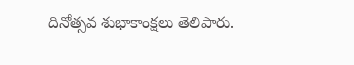దినోత్సవ శుభాకాంక్షలు తెలిపారు.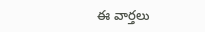ఈ వార్తలు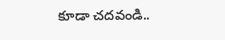కూడా చదవండి..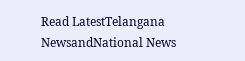Read LatestTelangana NewsandNational News